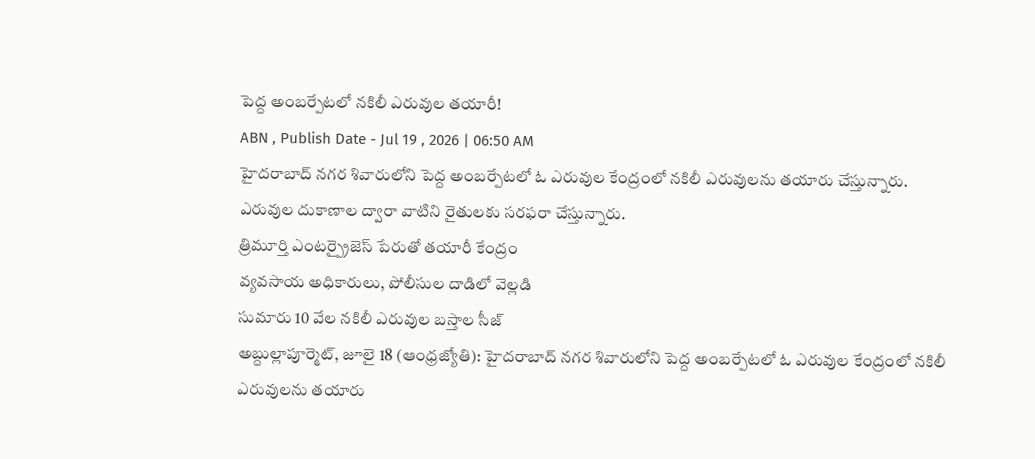పెద్ద అంబర్పేటలో నకిలీ ఎరువుల తయారీ!
ABN , Publish Date - Jul 19 , 2026 | 06:50 AM
హైదరాబాద్ నగర శివారులోని పెద్ద అంబర్పేటలో ఓ ఎరువుల కేంద్రంలో నకిలీ ఎరువులను తయారు చేస్తున్నారు. ఎరువుల దుకాణాల ద్వారా వాటిని రైతులకు సరఫరా చేస్తున్నారు.
త్రిమూర్తి ఎంటర్ప్రైజెస్ పేరుతో తయారీ కేంద్రం
వ్యవసాయ అధికారులు, పోలీసుల దాడిలో వెల్లడి
సుమారు 10 వేల నకిలీ ఎరువుల బస్తాల సీజ్
అబ్దుల్లాపూర్మెట్, జూలై 18 (ఆంధ్రజ్యోతి): హైదరాబాద్ నగర శివారులోని పెద్ద అంబర్పేటలో ఓ ఎరువుల కేంద్రంలో నకిలీ ఎరువులను తయారు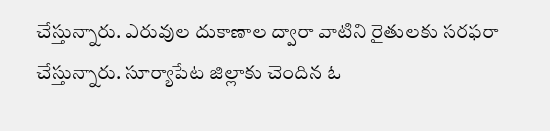చేస్తున్నారు. ఎరువుల దుకాణాల ద్వారా వాటిని రైతులకు సరఫరా చేస్తున్నారు. సూర్యాపేట జిల్లాకు చెందిన ఓ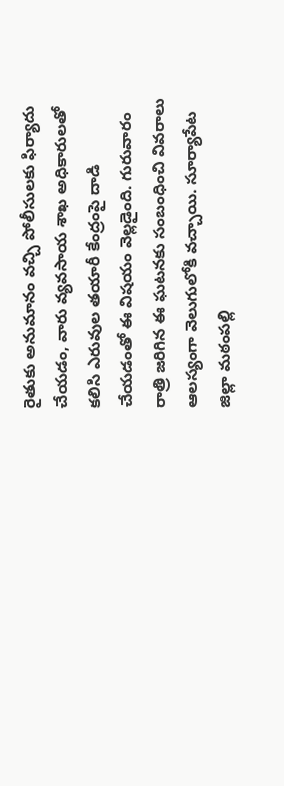రైతుకు అనుమానం వచ్చి పోలీసులకు ఫిర్యాదు చేయడం, వారు వ్యవసాయ శాఖ అధికారులతో కలిసి ఎరువుల తయారీ కేంద్రంపై దాడి చేయడంతో ఈ విషయం వెల్లడైంది. గురువారం రాత్రి జరిగిన ఈ ఘటనకు సంబంధించి వివరాలు ఆలస్యంగా వెలుగులోకి వచ్చాయి. సూర్యాపేట జిల్లా మఠంపల్లి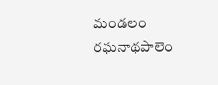మండలం రఘనాథపాలెం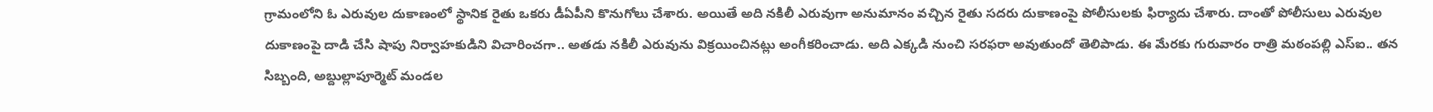గ్రామంలోని ఓ ఎరువుల దుకాణంలో స్థానిక రైతు ఒకరు డీఏపీని కొనుగోలు చేశారు. అయితే అది నకిలీ ఎరువుగా అనుమానం వచ్చిన రైతు సదరు దుకాణంపై పోలీసులకు ఫిర్యాదు చేశారు. దాంతో పోలీసులు ఎరువుల దుకాణంపై దాడి చేసి షాపు నిర్వాహకుడిని విచారించగా.. అతడు నకిలీ ఎరువును విక్రయించినట్లు అంగీకరించాడు. అది ఎక్కడి నుంచి సరఫరా అవుతుందో తెలిపాడు. ఈ మేరకు గురువారం రాత్రి మఠంపల్లి ఎస్ఐ.. తన సిబ్బంది, అబ్దుల్లాపూర్మెట్ మండల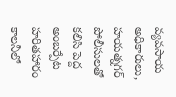వ్యవసాయ అధికారులు, హయత్నగర్ పోలీసులతో కలిసి పెద్ద అంబర్పేట హరితహారం కాలనీలో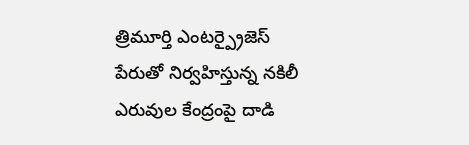త్రిమూర్తి ఎంటర్ప్రైజెస్ పేరుతో నిర్వహిస్తున్న నకిలీ ఎరువుల కేంద్రంపై దాడి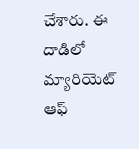చేశారు. ఈ దాడిలో మ్యారియెట్ ఆఫ్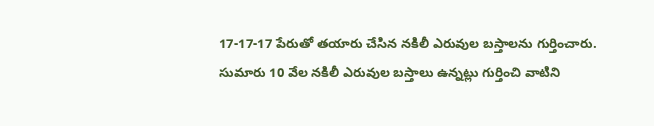17-17-17 పేరుతో తయారు చేసిన నకిలీ ఎరువుల బస్తాలను గుర్తించారు. సుమారు 10 వేల నకిలీ ఎరువుల బస్తాలు ఉన్నట్లు గుర్తించి వాటిని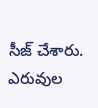సీజ్ చేశారు. ఎరువుల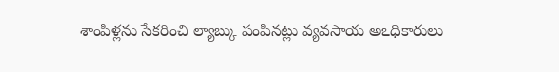శాంపిళ్లను సేకరించి ల్యాబ్కు పంపినట్లు వ్యవసాయ అఽధికారులు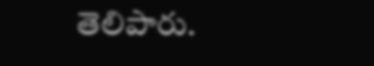తెలిపారు.